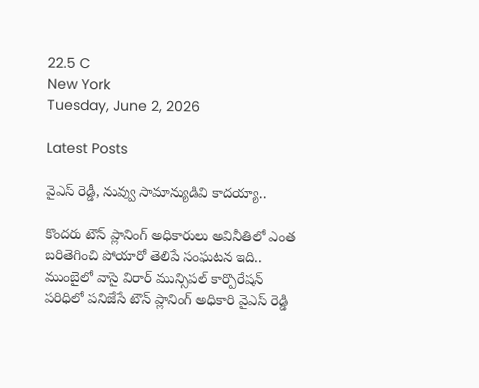22.5 C
New York
Tuesday, June 2, 2026

Latest Posts

వైఎస్ రెడ్డీ, నువ్వు సామాన్యుడివి కాదయ్యా..

కొందరు టౌన్ ప్లానింగ్ అధికారులు అవినీతిలో ఎంత బరితెగించి పోయారో తెలిపే సంఘటన ఇది.. ముంబైలో వాసై విరార్ మున్సిపల్ కార్పొరేషన్ పరిధిలో పనిజేసే టౌన్ ప్లానింగ్ అధికారి వైఎస్ రెడ్డి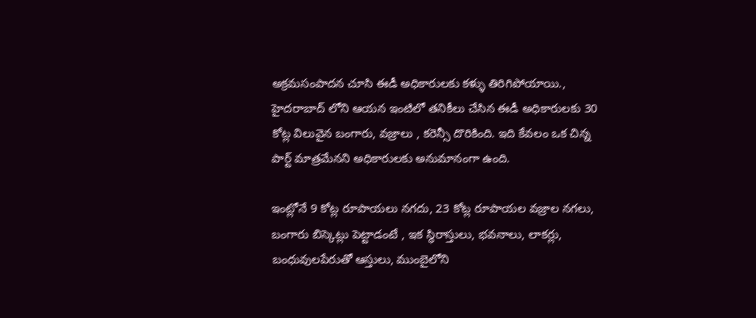అక్రమసంపాదన చూసి ఈడీ అధికారులకు కళ్ళు తిరిగిపోయాయి., హైదరాబాద్ లోని ఆయన ఇంటిలో తనికీలు చేసిన ఈడీ అధికారులకు 30 కోట్ల విలువైన బంగారు, వజ్రాలు , కరెన్సీ దొరికింది. ఇది కేవలం ఒక చిన్న పార్ట్ మాత్రమేనని అధికారులకు అనుమానంగా ఉంది.

ఇంట్లోనే 9 కోట్ల రూపాయలు నగదు, 23 కోట్ల రూపాయల వజ్రాల నగలు, బంగారు బిస్కెట్లు పెట్టాడంటే , ఇక స్థిరాస్తులు, భవనాలు, లాకర్లు, బంధువులపేరుతో ఆస్తులు, ముంబైలోని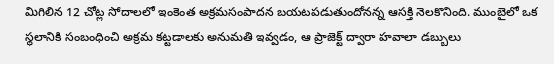మిగిలిన 12 చోట్ల సోదాలలో ఇంకెంత అక్రమసంపాదన బయటపడుతుందోనన్న ఆసక్తి నెలకొనింది. ముంబైలో ఒక స్థలానికి సంబంధించి అక్రమ కట్టడాలకు అనుమతి ఇవ్వడం, ఆ ప్రాజెక్ట్ ద్వారా హవాలా డబ్బులు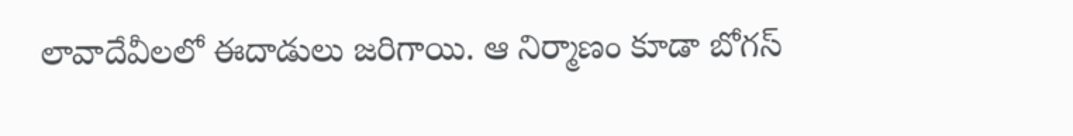లావాదేవీలలో ఈదాడులు జరిగాయి. ఆ నిర్మాణం కూడా బోగస్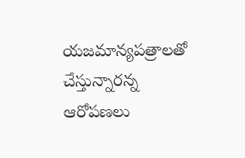యజమాన్యపత్రాలతో చేస్తున్నారన్న ఆరోపణలు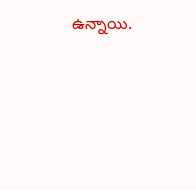ఉన్నాయి.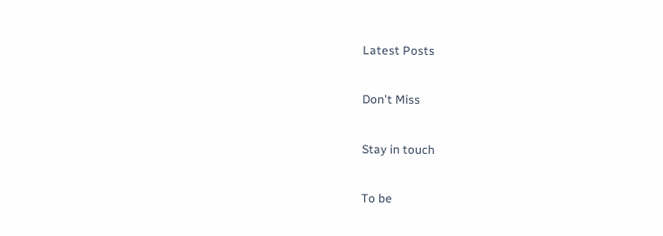Latest Posts

Don't Miss

Stay in touch

To be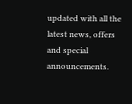updated with all the latest news, offers and special announcements.